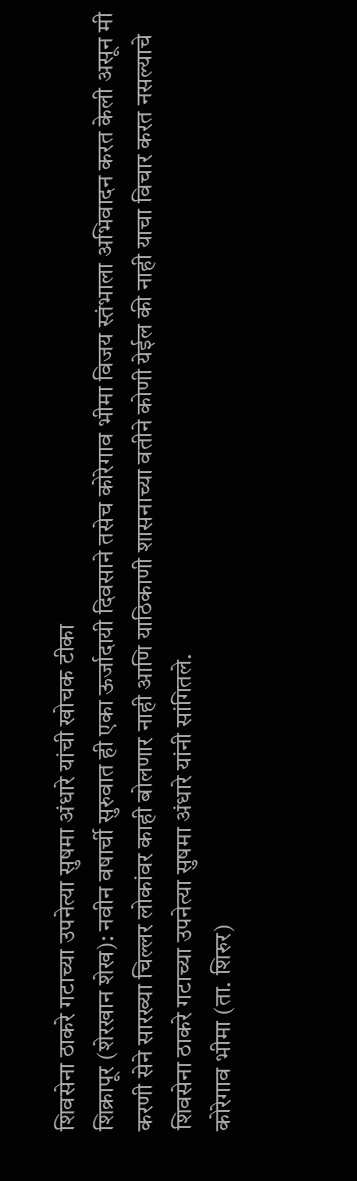शिवसेना ठाकरे गटाच्या उपनेत्या सुषमा अंधारे यांची खोचक टीका
शिक्रापूर (शेरखान शेख): नवीन वषार्ची सुरुवात ही एका ऊर्जादायी दिवसाने तसेच कोरेगाव भीमा विजय स्तंभाला अभिवादन करत केली असून मी करणी सेने सारख्या चिल्लर लोकांवर काही बोलणार नाही आणि याठिकाणी शासनाच्या वतीने कोणी येईल की नाही याचा विचार करत नसल्याचे शिवसेना ठाकरे गटाच्या उपनेत्या सुषमा अंधारे यांनी सांगितले.
कोरेगाव भीमा (ता. शिरुर)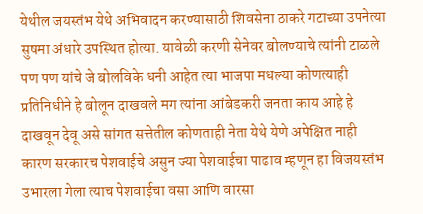येथील जयस्तंभ येथे अभिवादन करण्यासाठी शिवसेना ठाकरे गटाच्या उपनेत्या सुषमा अंधारे उपस्थित होत्या. यावेळी करणी सेनेवर बोलण्याचे त्यांनी टाळले पण पण यांचे जे बोलविके धनी आहेत त्या भाजपा मधल्या कोणत्याही प्रतिनिधीने हे बोलून दाखवले मग त्यांना आंबेडकरी जनता काय आहे हे दाखवून देवू असे सांगत सत्तेतील कोणताही नेता येथे येणे अपेक्षित नाही कारण सरकारच पेशवाईचे असुन ज्या पेशवाईचा पाढाव म्हणून हा विजयस्तंभ उभारला गेला त्याच पेशवाईचा वसा आणि वारसा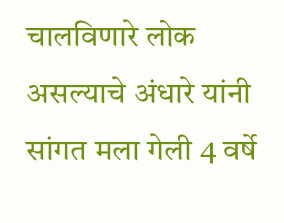चालविणारे लोक असल्याचे अंधारे यांनी सांगत मला गेली 4 वर्षे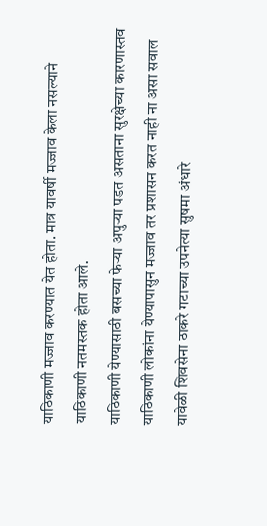याठिकाणी मज्जाव करण्यात येत होता. मात्र यावर्षी मज्जाव केला नसल्याने याठिकाणी नतमस्तक होता आले.
याठिकाणी येण्यासाठी बसच्या फेऱ्या अपुऱ्या पडत असताना सुरक्षेच्या कारणास्तव याठिकाणी लोकांना येण्यापासुन मज्जाव तर प्रशासन करत नाही ना असा सवाल यावेळी शिवसेना ठाकरे गटाच्या उपनेत्या सुषमा अंधारे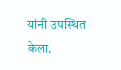यांनी उपस्थित केला.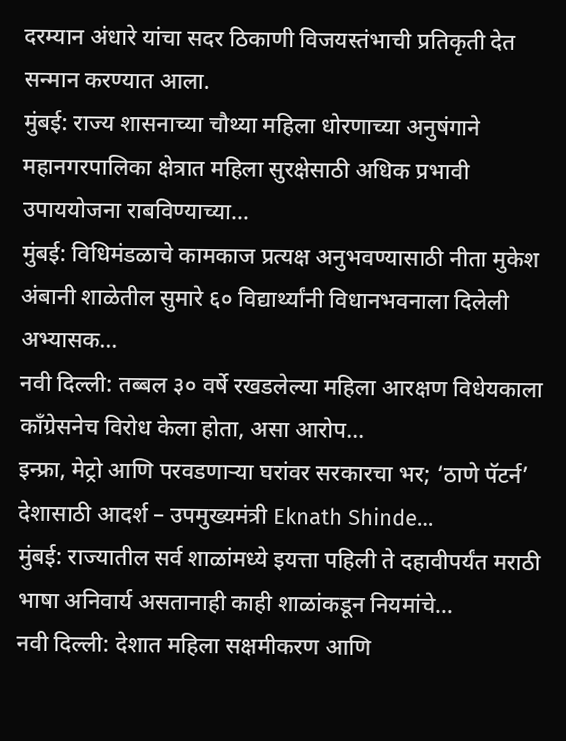दरम्यान अंधारे यांचा सदर ठिकाणी विजयस्तंभाची प्रतिकृती देत सन्मान करण्यात आला.
मुंबई: राज्य शासनाच्या चौथ्या महिला धोरणाच्या अनुषंगाने महानगरपालिका क्षेत्रात महिला सुरक्षेसाठी अधिक प्रभावी उपाययोजना राबविण्याच्या…
मुंबई: विधिमंडळाचे कामकाज प्रत्यक्ष अनुभवण्यासाठी नीता मुकेश अंबानी शाळेतील सुमारे ६० विद्यार्थ्यांनी विधानभवनाला दिलेली अभ्यासक…
नवी दिल्ली: तब्बल ३० वर्षे रखडलेल्या महिला आरक्षण विधेयकाला काँग्रेसनेच विरोध केला होता, असा आरोप…
इन्फ्रा, मेट्रो आणि परवडणाऱ्या घरांवर सरकारचा भर; ‘ठाणे पॅटर्न’ देशासाठी आदर्श – उपमुख्यमंत्री Eknath Shinde…
मुंबई: राज्यातील सर्व शाळांमध्ये इयत्ता पहिली ते दहावीपर्यंत मराठी भाषा अनिवार्य असतानाही काही शाळांकडून नियमांचे…
नवी दिल्ली: देशात महिला सक्षमीकरण आणि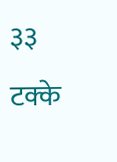३३ टक्के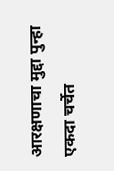आरक्षणाचा मुद्दा पुन्हा एकदा चर्चेत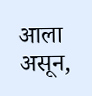आला असून,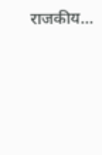राजकीय…